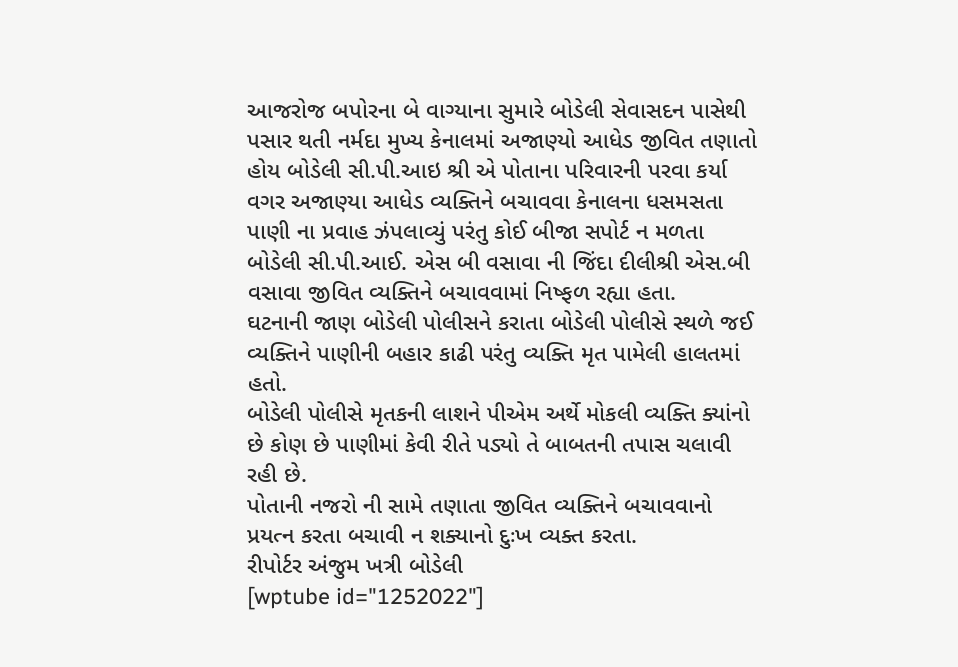આજરોજ બપોરના બે વાગ્યાના સુમારે બોડેલી સેવાસદન પાસેથી પસાર થતી નર્મદા મુખ્ય કેનાલમાં અજાણ્યો આધેડ જીવિત તણાતો હોય બોડેલી સી.પી.આઇ શ્રી એ પોતાના પરિવારની પરવા કર્યા વગર અજાણ્યા આધેડ વ્યક્તિને બચાવવા કેનાલના ધસમસતા પાણી ના પ્રવાહ ઝંપલાવ્યું પરંતુ કોઈ બીજા સપોર્ટ ન મળતા બોડેલી સી.પી.આઈ. એસ બી વસાવા ની જિંદા દીલીશ્રી એસ.બી વસાવા જીવિત વ્યક્તિને બચાવવામાં નિષ્ફળ રહ્યા હતા.
ઘટનાની જાણ બોડેલી પોલીસને કરાતા બોડેલી પોલીસે સ્થળે જઈ વ્યક્તિને પાણીની બહાર કાઢી પરંતુ વ્યક્તિ મૃત પામેલી હાલતમાં હતો.
બોડેલી પોલીસે મૃતકની લાશને પીએમ અર્થે મોકલી વ્યક્તિ ક્યાંનો છે કોણ છે પાણીમાં કેવી રીતે પડ્યો તે બાબતની તપાસ ચલાવી રહી છે.
પોતાની નજરો ની સામે તણાતા જીવિત વ્યક્તિને બચાવવાનો પ્રયત્ન કરતા બચાવી ન શક્યાનો દુઃખ વ્યક્ત કરતા.
રીપોર્ટર અંજુમ ખત્રી બોડેલી
[wptube id="1252022"]